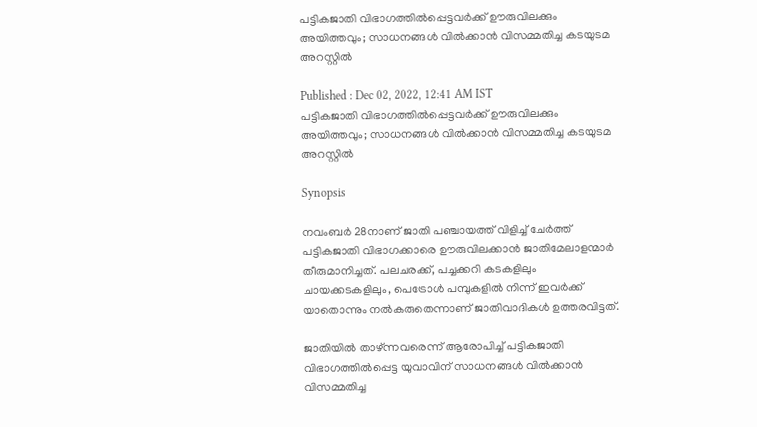പട്ടികജാതി വിഭാഗത്തിൽപ്പെട്ടവര്‍ക്ക് ഊരുവിലക്കും അയിത്തവും; സാധനങ്ങൾ വിൽക്കാൻ വിസമ്മതിച്ച കടയുടമ അറസ്റ്റിൽ

Published : Dec 02, 2022, 12:41 AM IST
പട്ടികജാതി വിഭാഗത്തിൽപ്പെട്ടവര്‍ക്ക് ഊരുവിലക്കും അയിത്തവും; സാധനങ്ങൾ വിൽക്കാൻ വിസമ്മതിച്ച കടയുടമ അറസ്റ്റിൽ

Synopsis

നവംബർ 28നാണ് ജാതി പഞ്ചായത്ത് വിളിച്ച് ചേർത്ത് പട്ടികജാതി വിഭാഗക്കാരെ ഊരുവിലക്കാൻ ജാതിമേലാളന്മാർ തീരുമാനിച്ചത്. പലചരക്ക്, പച്ചക്കറി കടകളിലും ചായക്കടകളിലും, പെട്രോള്‍ പമ്പുകളില്‍ നിന്ന് ഇവർക്ക് യാതൊന്നും നൽകരുതെന്നാണ് ജാതിവാദികൾ ഉത്തരവിട്ടത്.

ജാതിയിൽ താഴ്ന്നവരെന്ന് ആരോപിച്ച് പട്ടികജാതി വിഭാഗത്തിൽപ്പെട്ട യുവാവിന് സാധനങ്ങൾ വിൽക്കാൻ വിസമ്മതിച്ച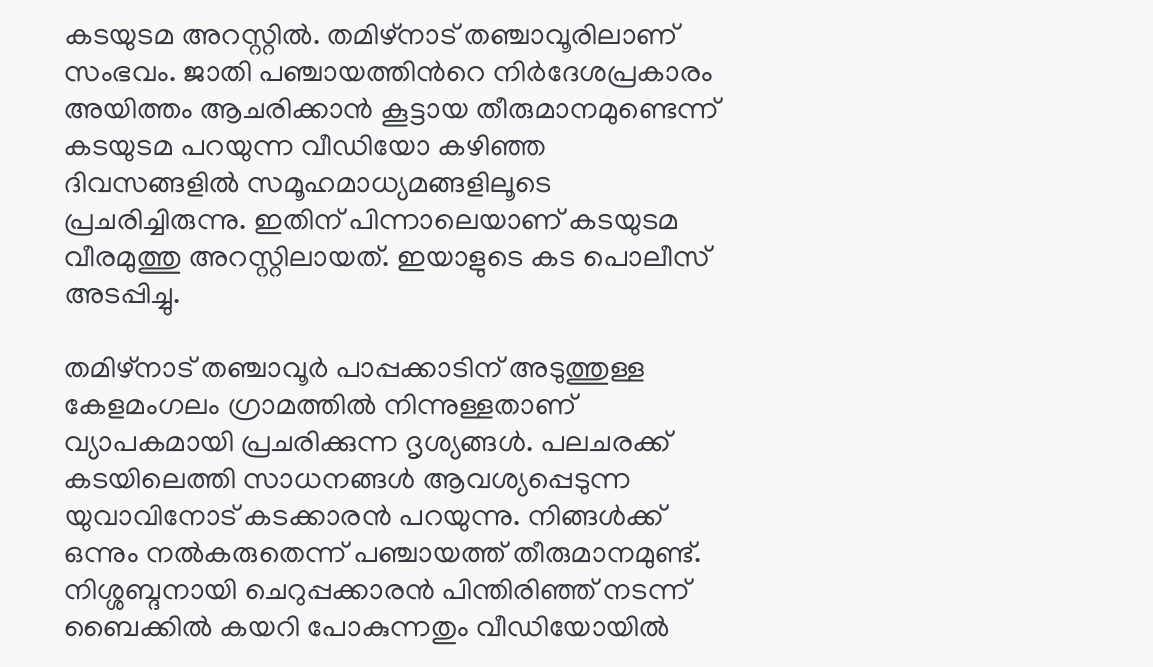കടയുടമ അറസ്റ്റിൽ. തമിഴ്നാട് തഞ്ചാവൂരിലാണ് സംഭവം. ജാതി പഞ്ചായത്തിന്‍റെ നിർദേശപ്രകാരം അയിത്തം ആചരിക്കാൻ കൂട്ടായ തീരുമാനമുണ്ടെന്ന് കടയുടമ പറയുന്ന വീഡിയോ കഴിഞ്ഞ ദിവസങ്ങളിൽ സമൂഹമാധ്യമങ്ങളിലൂടെ പ്രചരിച്ചിരുന്നു. ഇതിന് പിന്നാലെയാണ് കടയുടമ വീരമുത്തു അറസ്റ്റിലായത്. ഇയാളുടെ കട പൊലീസ് അടപ്പിച്ചു.

തമിഴ്നാട് തഞ്ചാവൂർ പാപ്പക്കാടിന് അടുത്തുള്ള കേളമംഗലം ഗ്രാമത്തിൽ നിന്നുള്ളതാണ് വ്യാപകമായി പ്രചരിക്കുന്ന ദൃശ്യങ്ങൾ. പലചരക്ക് കടയിലെത്തി സാധനങ്ങൾ ആവശ്യപ്പെടുന്ന യുവാവിനോട് കടക്കാരൻ പറയുന്നു. നിങ്ങൾക്ക് ഒന്നും നൽകരുതെന്ന് പഞ്ചായത്ത് തീരുമാനമുണ്ട്. നിശ്ശബ്ദനായി ചെറുപ്പക്കാരൻ പിന്തിരിഞ്ഞ് നടന്ന് ബൈക്കിൽ കയറി പോകുന്നതും വീഡിയോയിൽ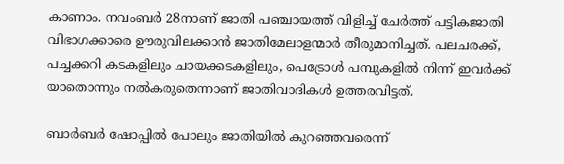കാണാം. നവംബർ 28നാണ് ജാതി പഞ്ചായത്ത് വിളിച്ച് ചേർത്ത് പട്ടികജാതി വിഭാഗക്കാരെ ഊരുവിലക്കാൻ ജാതിമേലാളന്മാർ തീരുമാനിച്ചത്. പലചരക്ക്, പച്ചക്കറി കടകളിലും ചായക്കടകളിലും, പെട്രോള്‍ പമ്പുകളില്‍ നിന്ന് ഇവർക്ക് യാതൊന്നും നൽകരുതെന്നാണ് ജാതിവാദികൾ ഉത്തരവിട്ടത്.

ബാ‍ർബർ ഷോപ്പിൽ പോലും ജാതിയിൽ കുറഞ്ഞവരെന്ന്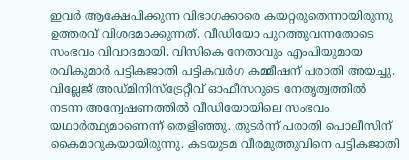ഇവർ ആക്ഷേപിക്കുന്ന വിഭാഗക്കാരെ കയറ്റരുതെന്നായിരുന്നു ഉത്തരവ് വിശദമാക്കുന്നത്. വീഡിയോ പുറത്തുവന്നതോടെ സംഭവം വിവാദമായി. വിസികെ നേതാവും എംപിയുമായ രവികുമാർ പട്ടികജാതി പട്ടികവർഗ കമ്മീഷന് പരാതി അയച്ചു. വില്ലേജ് അഡ്മിനിസ്ട്രേറ്റീവ് ഓഫീസറുടെ നേതൃത്വത്തിൽ നടന്ന അന്വേഷണത്തിൽ വീഡിയോയിലെ സംഭവം യഥാർത്ഥ്യമാണെന്ന് തെളിഞ്ഞു. തുടർന്ന് പരാതി പൊലീസിന് കൈമാറുകയായിരുന്നു. കടയുടമ വീരമുത്തുവിനെ പട്ടികജാതി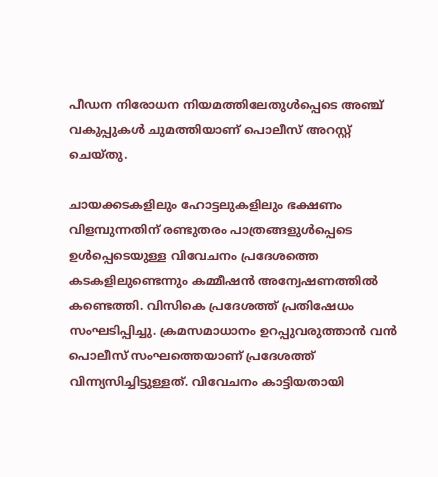പീഡന നിരോധന നിയമത്തിലേതുൾപ്പെടെ അഞ്ച് വകുപ്പുകൾ ചുമത്തിയാണ് പൊലീസ് അറസ്റ്റ് ചെയ്തു.

ചായക്കടകളിലും ഹോട്ടലുകളിലും ഭക്ഷണം വിളമ്പുന്നതിന് രണ്ടുതരം പാത്രങ്ങളുൾപ്പെടെ ഉൾപ്പെടെയുള്ള വിവേചനം പ്രദേശത്തെ കടകളിലുണ്ടെന്നും കമ്മീഷൻ അന്വേഷണത്തിൽ കണ്ടെത്തി. വിസികെ പ്രദേശത്ത് പ്രതിഷേധം സംഘടിപ്പിച്ചു. ക്രമസമാധാനം ഉറപ്പുവരുത്താൻ വൻ പൊലീസ് സംഘത്തെയാണ് പ്രദേശത്ത് വിന്ന്യസിച്ചിട്ടുള്ളത്. വിവേചനം കാട്ടിയതായി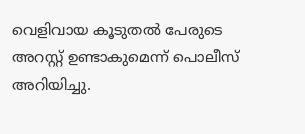വെളിവായ കൂടുതൽ പേരുടെ അറസ്റ്റ് ഉണ്ടാകുമെന്ന് പൊലീസ് അറിയിച്ചു.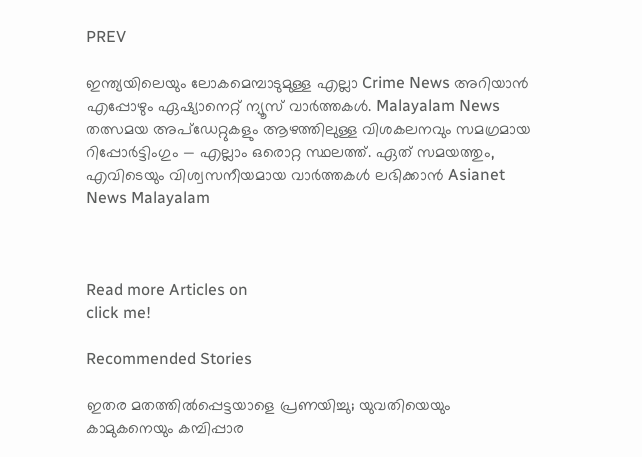PREV

ഇന്ത്യയിലെയും ലോകമെമ്പാടുമുള്ള എല്ലാ Crime News അറിയാൻ എപ്പോഴും ഏഷ്യാനെറ്റ് ന്യൂസ് വാർത്തകൾ. Malayalam News  തത്സമയ അപ്‌ഡേറ്റുകളും ആഴത്തിലുള്ള വിശകലനവും സമഗ്രമായ റിപ്പോർട്ടിംഗും — എല്ലാം ഒരൊറ്റ സ്ഥലത്ത്. ഏത് സമയത്തും, എവിടെയും വിശ്വസനീയമായ വാർത്തകൾ ലഭിക്കാൻ Asianet News Malayalam



Read more Articles on
click me!

Recommended Stories

ഇതര മതത്തില്‍പ്പെട്ടയാളെ പ്രണയിച്ചു; യുവതിയെയും കാമുകനെയും കമ്പിപ്പാര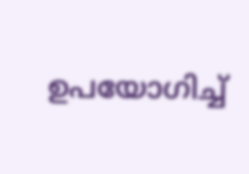ഉപയോഗിച്ച്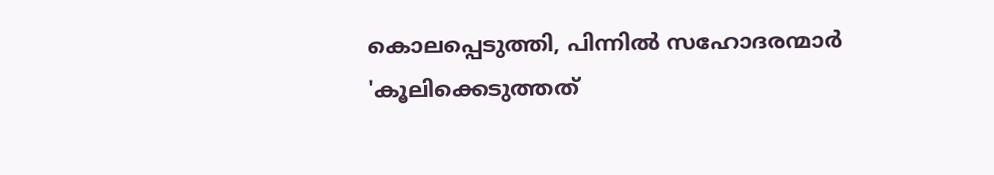കൊലപ്പെടുത്തി, പിന്നില്‍ സഹോദരന്മാര്‍
'കൂലിക്കെടുത്തത്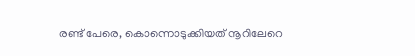രണ്ട് പേരെ, കൊന്നൊടുക്കിയത് നൂറിലേറെ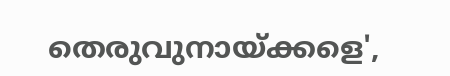തെരുവുനായ്ക്കളെ',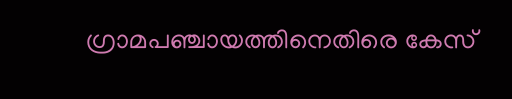ഗ്രാമപഞ്ചായത്തിനെതിരെ കേസ്